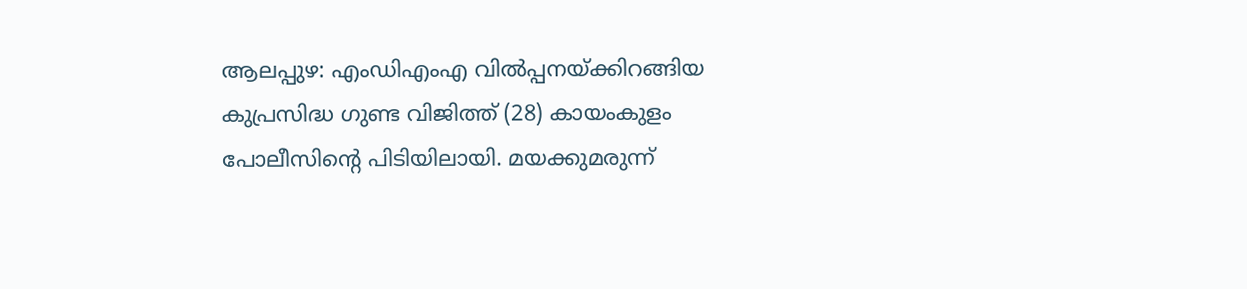ആലപ്പുഴ: എംഡിഎംഎ വിൽപ്പനയ്ക്കിറങ്ങിയ കുപ്രസിദ്ധ ഗുണ്ട വിജിത്ത് (28) കായംകുളം പോലീസിന്റെ പിടിയിലായി. മയക്കുമരുന്ന്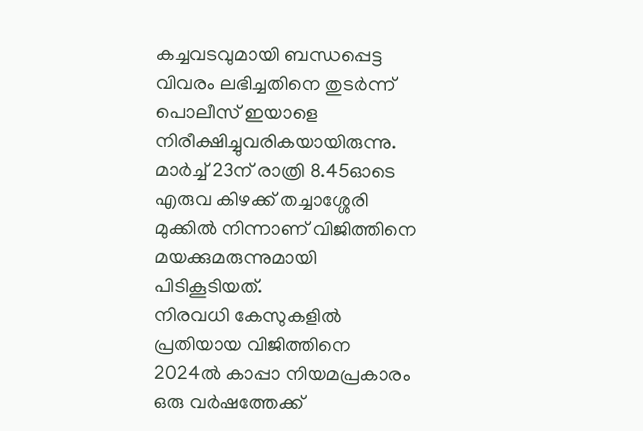കച്ചവടവുമായി ബന്ധപ്പെട്ട വിവരം ലഭിച്ചതിനെ തുടർന്ന് പൊലീസ് ഇയാളെ നിരീക്ഷിച്ചുവരികയായിരുന്നു. മാർച്ച് 23ന് രാത്രി 8.45ഓടെ എരുവ കിഴക്ക് തച്ചാശ്ശേരി മുക്കിൽ നിന്നാണ് വിജിത്തിനെ മയക്കുമരുന്നുമായി പിടികൂടിയത്.
നിരവധി കേസുകളിൽ പ്രതിയായ വിജിത്തിനെ 2024ൽ കാപ്പാ നിയമപ്രകാരം ഒരു വർഷത്തേക്ക്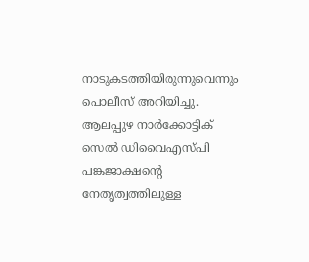നാടുകടത്തിയിരുന്നുവെന്നും പൊലീസ് അറിയിച്ചു. ആലപ്പുഴ നാർക്കോട്ടിക് സെൽ ഡിവൈഎസ്പി പങ്കജാക്ഷന്റെ നേതൃത്വത്തിലുള്ള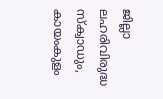ജില്ലാ ലഹരിവിരുദ്ധ സ്ക്വാഡും, കായംകുളം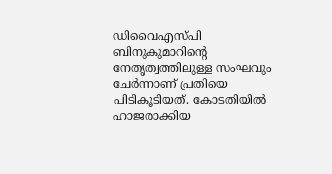ഡിവൈഎസ്പി ബിനുകുമാറിന്റെ നേതൃത്വത്തിലുള്ള സംഘവും ചേർന്നാണ് പ്രതിയെ പിടികൂടിയത്. കോടതിയിൽ ഹാജരാക്കിയ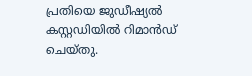പ്രതിയെ ജുഡീഷ്യൽ കസ്റ്റഡിയിൽ റിമാൻഡ് ചെയ്തു.